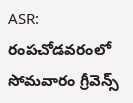ASR: రంపచోడవరంలో సోమవారం గ్రీవెన్స్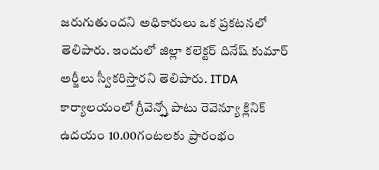జరుగుతుందని అధికారులు ఒక ప్రకటనలో తెలిపారు. ఇందులో జిల్లా కలెక్టర్ దినేష్ కుమార్ అర్జీలు స్వీకరిస్తారని తెలిపారు. ITDA కార్యాలయంలో గ్రీవెన్స్తో పాటు రెవెన్యూ క్లినిక్ ఉదయం 10.00గంటలకు ప్రారంభం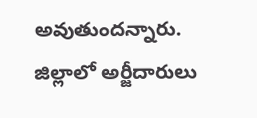అవుతుందన్నారు. జిల్లాలో అర్జీదారులు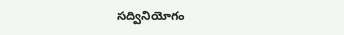సద్వినియోగం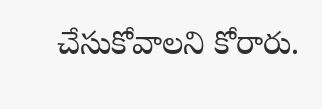చేసుకోవాలని కోరారు.